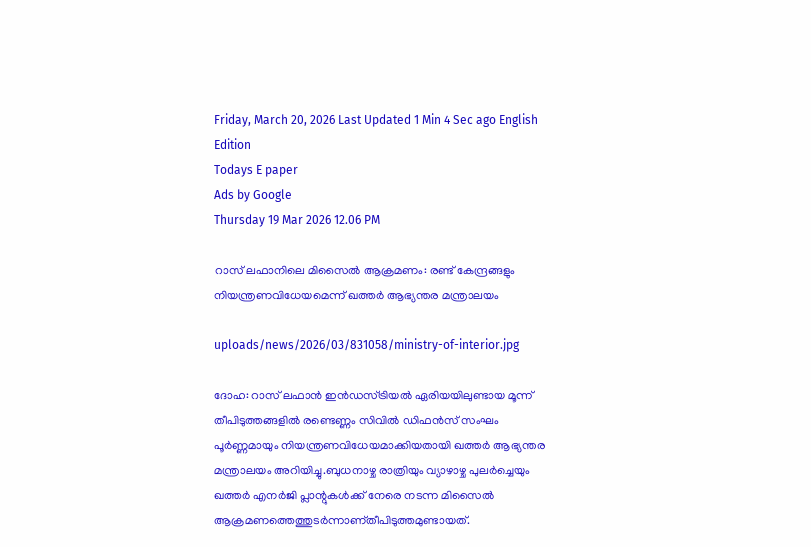Friday, March 20, 2026 Last Updated 1 Min 4 Sec ago English Edition
Todays E paper
Ads by Google
Thursday 19 Mar 2026 12.06 PM

റാസ് ലഫാനിലെ മിസൈൽ ആക്രമണം: രണ്ട് കേന്ദ്രങ്ങളും നിയന്ത്രണവിധേയമെന്ന് ഖത്തർ ആഭ്യന്തര മന്ത്രാലയം

uploads/news/2026/03/831058/ministry-of-interior.jpg

ദോഹ: റാസ് ലഫാൻ ഇൻഡസ്ട്രിയൽ ഏരിയയിലുണ്ടായ മൂന്ന് തീപിടുത്തങ്ങളിൽ രണ്ടെണ്ണം സിവിൽ ഡിഫൻസ് സംഘം പൂർണ്ണമായും നിയന്ത്രണവിധേയമാക്കിയതായി ഖത്തർ ആഭ്യന്തര മന്ത്രാലയം അറിയിച്ചു.ബുധനാഴ്ച രാത്രിയും വ്യാഴാഴ്ച പുലർച്ചെയും ഖത്തർ എനർജി പ്ലാന്റുകൾക്ക് നേരെ നടന്ന മിസൈൽ ആക്രമണത്തെത്തുടർന്നാണ്തീപിടുത്തമുണ്ടായത്.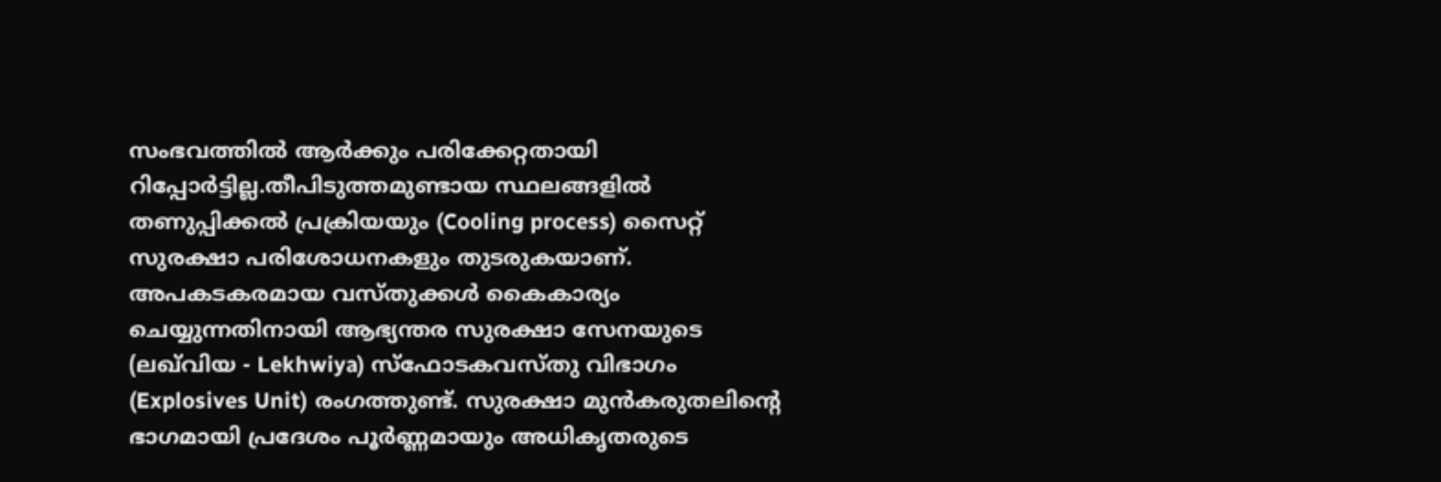സംഭവത്തിൽ ആർക്കും പരിക്കേറ്റതായി റിപ്പോർട്ടില്ല.തീപിടുത്തമുണ്ടായ സ്ഥലങ്ങളിൽ തണുപ്പിക്കൽ പ്രക്രിയയും (Cooling process) സൈറ്റ് സുരക്ഷാ പരിശോധനകളും തുടരുകയാണ്. അപകടകരമായ വസ്തുക്കൾ കൈകാര്യം ചെയ്യുന്നതിനായി ആഭ്യന്തര സുരക്ഷാ സേനയുടെ (ലഖ്‌വിയ - Lekhwiya) സ്ഫോടകവസ്തു വിഭാഗം (Explosives Unit) രംഗത്തുണ്ട്. സുരക്ഷാ മുൻകരുതലിന്റെ ഭാഗമായി പ്രദേശം പൂർണ്ണമായും അധികൃതരുടെ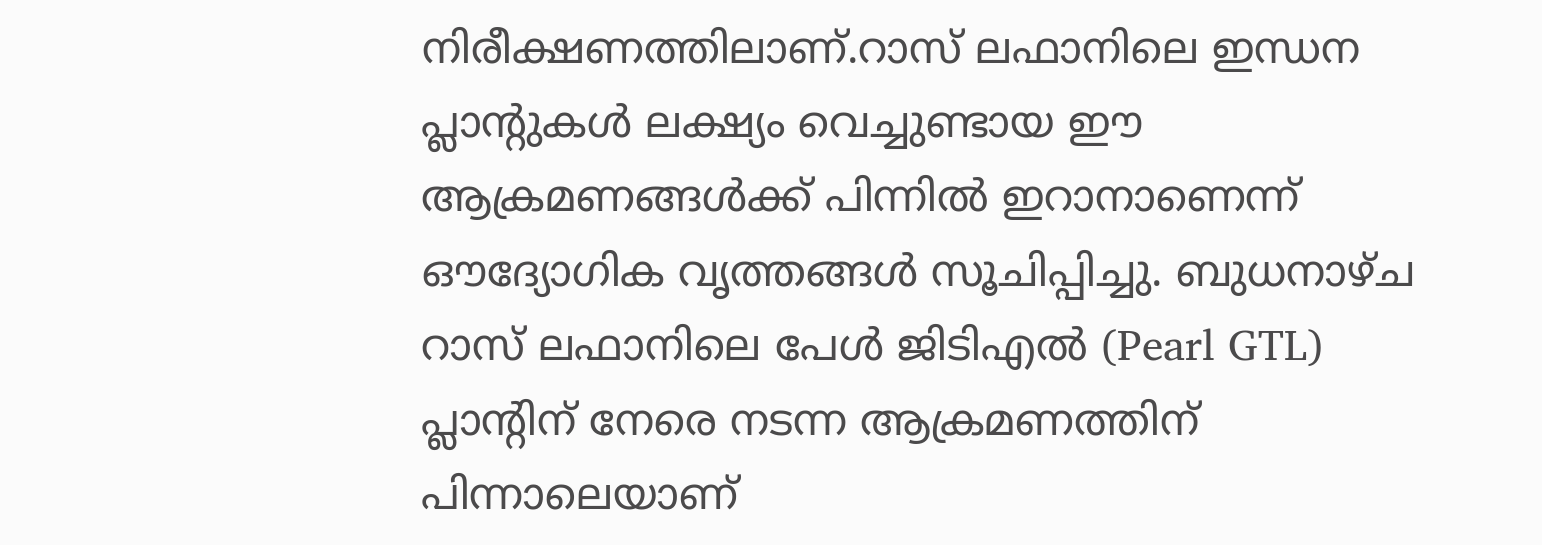നിരീക്ഷണത്തിലാണ്.റാസ് ലഫാനിലെ ഇന്ധന പ്ലാന്റുകൾ ലക്ഷ്യം വെച്ചുണ്ടായ ഈ ആക്രമണങ്ങൾക്ക് പിന്നിൽ ഇറാനാണെന്ന് ഔദ്യോഗിക വൃത്തങ്ങൾ സൂചിപ്പിച്ചു. ബുധനാഴ്ച റാസ് ലഫാനിലെ പേൾ ജിടിഎൽ (Pearl GTL) പ്ലാന്റിന് നേരെ നടന്ന ആക്രമണത്തിന് പിന്നാലെയാണ്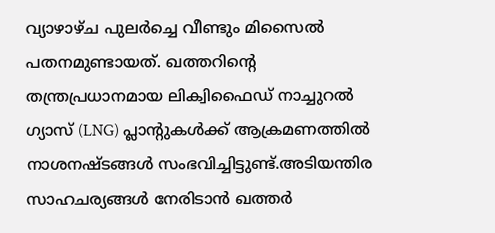വ്യാഴാഴ്ച പുലർച്ചെ വീണ്ടും മിസൈൽ പതനമുണ്ടായത്. ഖത്തറിന്റെ തന്ത്രപ്രധാനമായ ലിക്വിഫൈഡ് നാച്ചുറൽ ഗ്യാസ് (LNG) പ്ലാന്റുകൾക്ക് ആക്രമണത്തിൽ നാശനഷ്ടങ്ങൾ സംഭവിച്ചിട്ടുണ്ട്.അടിയന്തിര സാഹചര്യങ്ങൾ നേരിടാൻ ഖത്തർ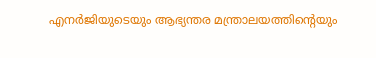എനർജിയുടെയും ആഭ്യന്തര മന്ത്രാലയത്തിന്റെയും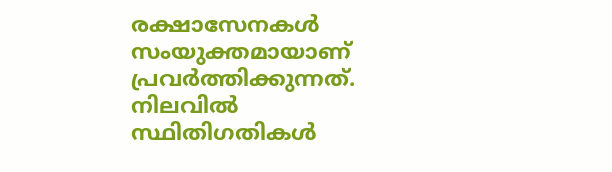രക്ഷാസേനകൾ സംയുക്തമായാണ് പ്രവർത്തിക്കുന്നത്. നിലവിൽ സ്ഥിതിഗതികൾ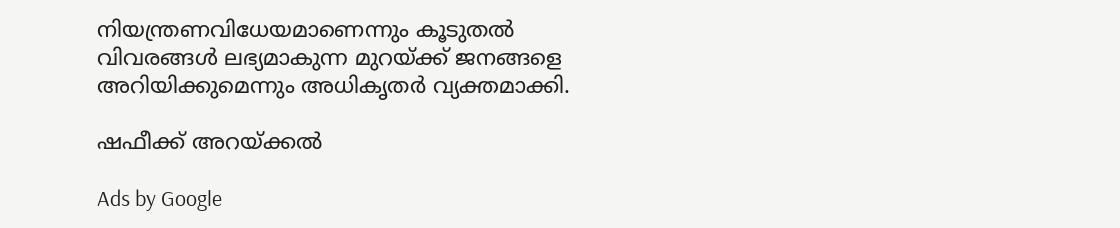നിയന്ത്രണവിധേയമാണെന്നും കൂടുതൽ വിവരങ്ങൾ ലഭ്യമാകുന്ന മുറയ്ക്ക് ജനങ്ങളെ അറിയിക്കുമെന്നും അധികൃതർ വ്യക്തമാക്കി.

ഷഫീക്ക് അറയ്ക്കൽ

Ads by Google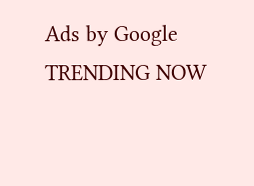Ads by Google
TRENDING NOW